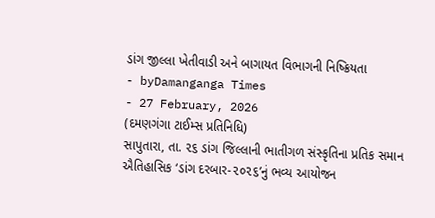ડાંગ જીલ્લા ખેતીવાડી અને બાગાયત વિભાગની નિષ્ક્રિયતા
- byDamanganga Times
- 27 February, 2026
(દમણગંગા ટાઈમ્સ પ્રતિનિધિ)
સાપુતારા, તા. ૨૬ ડાંગ જિલ્લાની ભાતીગળ સંસ્કૃતિના પ્રતિક સમાન ઐતિહાસિક ‘ડાંગ દરબાર-૨૦૨૬’નું ભવ્ય આયોજન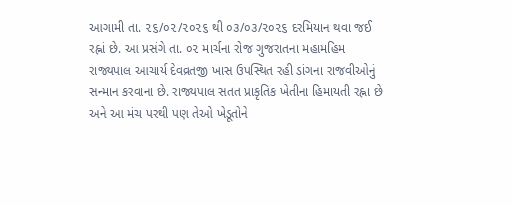આગામી તા. ૨૬/૦૨/૨૦૨૬ થી ૦૩/૦૩/૨૦૨૬ દરમિયાન થવા જઈ રહ્નાં છે. આ પ્રસંગે તા. ૦૨ માર્ચના રોજ ગુજરાતના મહામહિમ રાજ્યપાલ આચાર્ય દેવવ્રતજી ખાસ ઉપસ્થિત રહી ડાંગના રાજવીઓનું સન્માન કરવાના છે. રાજ્યપાલ સતત પ્રાકૃતિક ખેતીના હિમાયતી રહ્ના છે અને આ મંચ પરથી પણ તેઓ ખેડૂતોને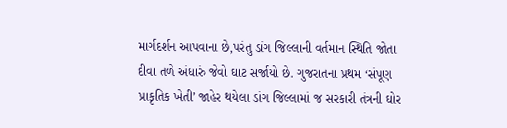માર્ગદર્શન આપવાના છે,પરંતુ ડાંગ જિલ્લાની વર્તમાન સ્થિતિ જોતા દીવા તળે અંધારું જેવો ઘાટ સર્જાયો છે. ગુજરાતના પ્રથમ ‘સંપૂણ પ્રાકૃતિક ખેતી’ જાહેર થયેલા ડાંગ જિલ્લામાં જ સરકારી તંત્રની ઘોર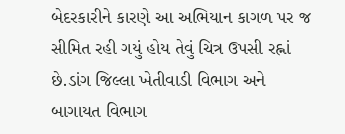બેદરકારીને કારણે આ અભિયાન કાગળ પર જ સીમિત રહી ગયું હોય તેવું ચિત્ર ઉપસી રહ્નાં છે.ડાંગ જિલ્લા ખેતીવાડી વિભાગ અને બાગાયત વિભાગ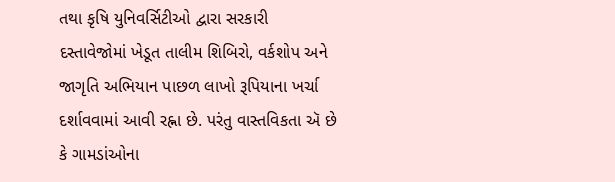તથા કૃષિ યુનિવર્સિટીઓ દ્વારા સરકારી દસ્તાવેજોમાં ખેડૂત તાલીમ શિબિરો, વર્કશોપ અને જાગૃતિ અભિયાન પાછળ લાખો રૂપિયાના ખર્ચા દર્શાવવામાં આવી રહ્ના છે. પરંતુ વાસ્તવિકતા ઍ છે કે ગામડાંઓના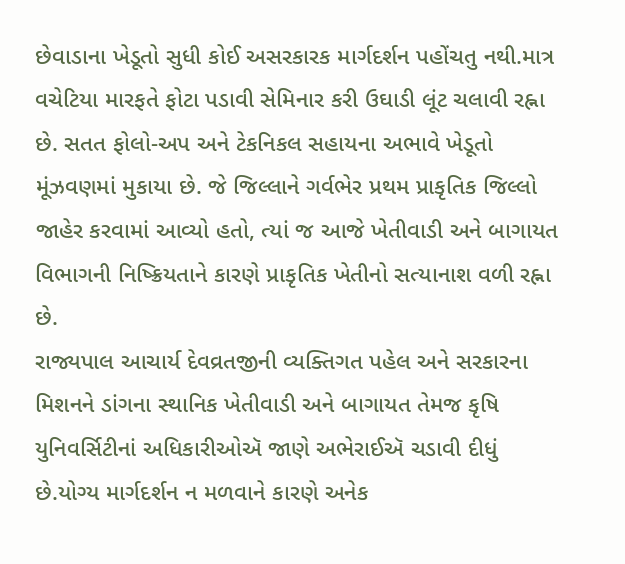છેવાડાના ખેડૂતો સુધી કોઈ અસરકારક માર્ગદર્શન પહોંચતુ નથી.માત્ર વચેટિયા મારફતે ફોટા પડાવી સેમિનાર કરી ઉઘાડી લૂંટ ચલાવી રહ્ના છે. સતત ફોલો-અપ અને ટેકનિકલ સહાયના અભાવે ખેડૂતો મૂંઝવણમાં મુકાયા છે. જે જિલ્લાને ગર્વભેર પ્રથમ પ્રાકૃતિક જિલ્લો જાહેર કરવામાં આવ્યો હતો, ત્યાં જ આજે ખેતીવાડી અને બાગાયત વિભાગની નિષ્ક્રિયતાને કારણે પ્રાકૃતિક ખેતીનો સત્યાનાશ વળી રહ્ના છે.
રાજ્યપાલ આચાર્ય દેવવ્રતજીની વ્યક્તિગત પહેલ અને સરકારના મિશનને ડાંગના સ્થાનિક ખેતીવાડી અને બાગાયત તેમજ કૃષિ યુનિવર્સિટીનાં અધિકારીઓઍ જાણે અભેરાઈઍ ચડાવી દીધું છે.યોગ્ય માર્ગદર્શન ન મળવાને કારણે અનેક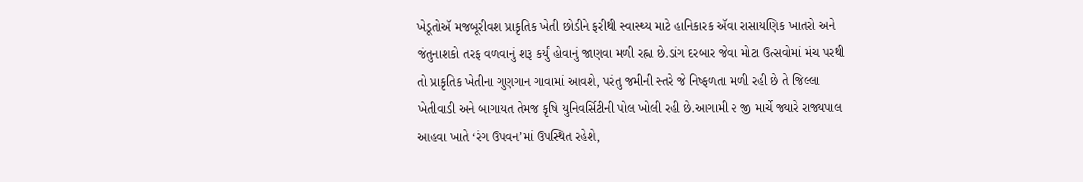ખેડૂતોઍ મજબૂરીવશ પ્રાકૃતિક ખેતી છોડીને ફરીથી સ્વાસ્થ્ય માટે હાનિકારક ઍવા રાસાયણિક ખાતરો અને જંતુનાશકો તરફ વળવાનું શરૂ કર્યું હોવાનું જાણવા મળી રહ્ના છે.ડાંગ દરબાર જેવા મોટા ઉત્સવોમાં મંચ પરથી તો પ્રાકૃતિક ખેતીના ગુણગાન ગાવામાં આવશે, પરંતુ જમીની સ્તરે જે નિષ્ફળતા મળી રહી છે તે જિલ્લા ખેતીવાડી અને બાગાયત તેમજ કૃષિ યુનિવર્સિટીની પોલ ખોલી રહી છે.આગામી ૨ જી માર્ચે જ્યારે રાજ્યપાલ આહવા ખાતે ‘રંગ ઉપવન’માં ઉપસ્થિત રહેશે,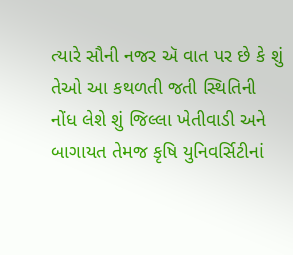ત્યારે સૌની નજર ઍ વાત પર છે કે શું તેઓ આ કથળતી જતી સ્થિતિની નોંધ લેશે શું જિલ્લા ખેતીવાડી અને બાગાયત તેમજ કૃષિ યુનિવર્સિટીનાં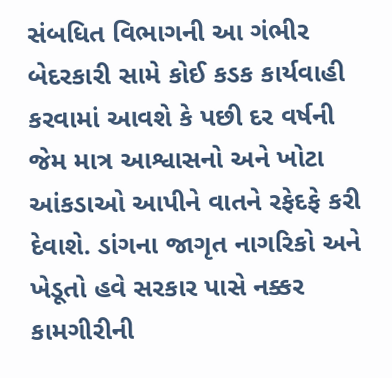સંબધિત વિભાગની આ ગંભીર બેદરકારી સામે કોઈ કડક કાર્યવાહી કરવામાં આવશે કે પછી દર વર્ષની જેમ માત્ર આશ્વાસનો અને ખોટા આંકડાઓ આપીને વાતને રફેદફે કરી દેવાશે. ડાંગના જાગૃત નાગરિકો અને ખેડૂતો હવે સરકાર પાસે નક્કર કામગીરીની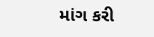માંગ કરી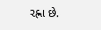રહ્ના છે.